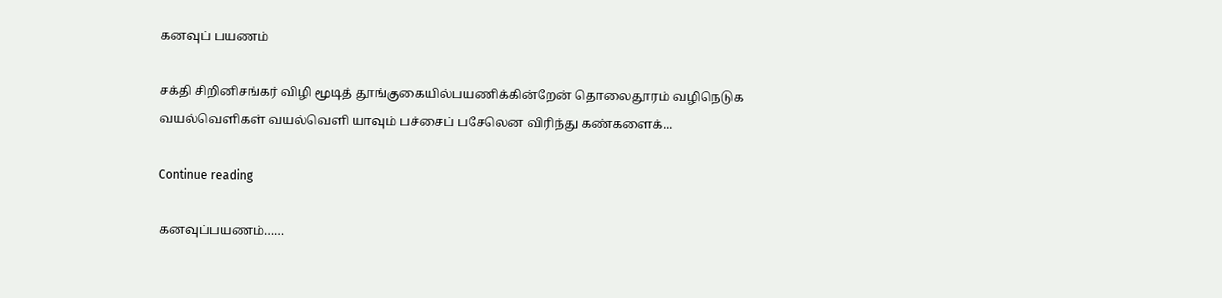கனவுப் பயணம்

சக்தி சிறினிசங்கர் விழி மூடித் தூங்குகையில்பயணிக்கின்றேன் தொலைதூரம் வழிநெடுக வயல்வெளிகள் வயல்வெளி யாவும் பச்சைப் பசேலென விரிந்து கண்களைக்...

Continue reading

கனவுப்பயணம்……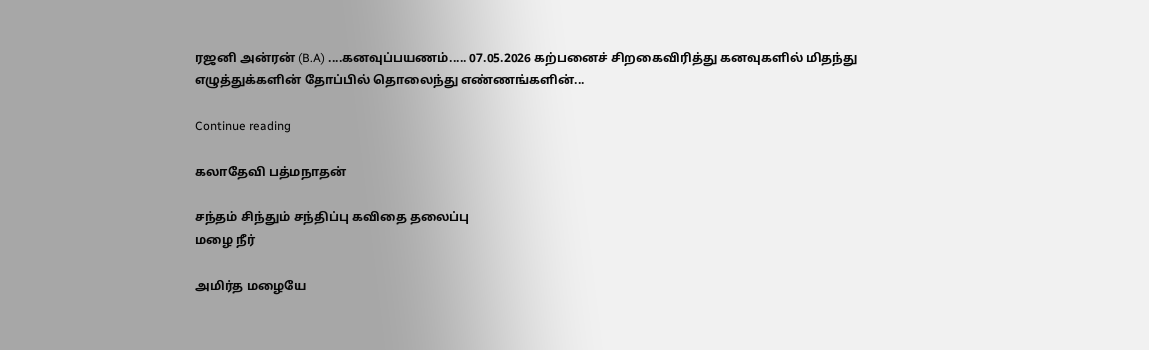ரஜனி அன்ரன் (B.A) ....கனவுப்பயணம்..... 07.05.2026 கற்பனைச் சிறகைவிரித்து கனவுகளில் மிதந்து எழுத்துக்களின் தோப்பில் தொலைந்து எண்ணங்களின்...

Continue reading

கலாதேவி பத்மநாதன்

சந்தம் சிந்தும் சந்திப்பு கவிதை தலைப்பு
மழை நீர்

அமிர்த மழையே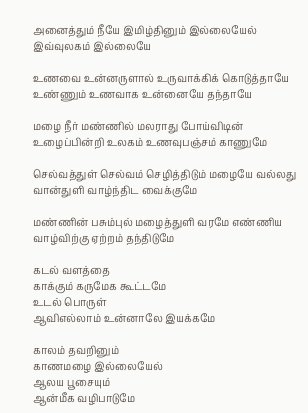அனைத்தும் நீயே இமிழ்தினும் இல்லையேல் இவ்வுலகம் இல்லையே

உணவை உன்னருளால் உருவாக்கிக் கொடுத்தாயே உண்ணும் உணவாக உன்னையே தந்தாயே

மழை நீர் மண்ணில் மலராது போய்விடின் உழைப்பின்றி உலகம் உணவுபஞ்சம் காணுமே

செல்வத்துள் செல்வம் செழித்திடும் மழையே வல்லது வான்துளி வாழ்ந்திட வைக்குமே

மண்ணின் பசும்புல் மழைத்துளி வரமே எண்ணிய வாழ்விற்கு ஏற்றம் தந்திடுமே

கடல் வளத்தை
காக்கும் கருமேக கூட்டமே
உடல் பொருள்
ஆவிஎல்லாம் உன்னாலே இயக்கமே

காலம் தவறினும்
காணமழை இல்லையேல்
ஆலய பூசையும்
ஆன்மீக வழிபாடுமே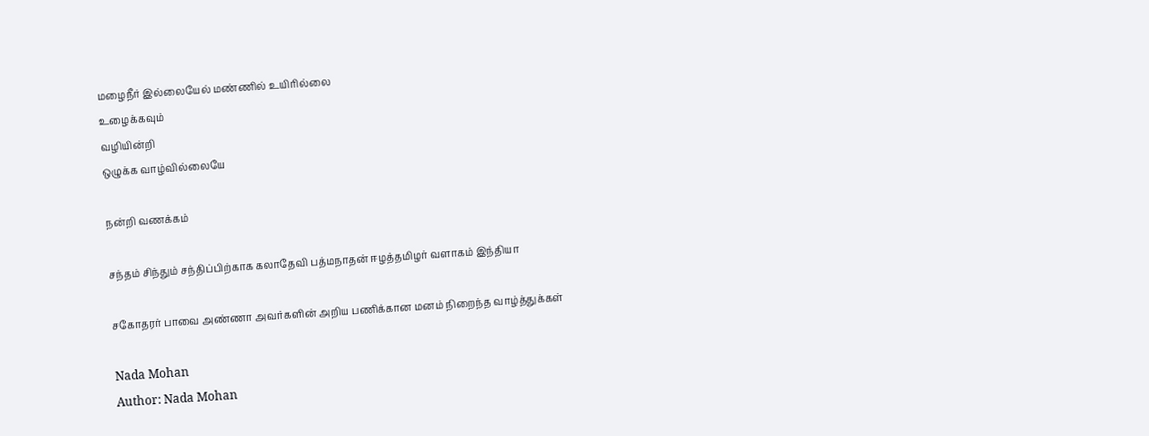மழைநீர் இல்லையேல் மண்ணில் உயிரில்லை
உழைக்கவும்
வழியின்றி
ஒழுக்க வாழ்வில்லையே

நன்றி வணக்கம்

சந்தம் சிந்தும் சந்திப்பிற்காக கலாதேவி பத்மநாதன் ஈழத்தமிழர் வளாகம் இந்தியா

சகோதரர் பாவை அண்ணா அவர்களின் அறிய பணிக்கான மனம் நிறைந்த வாழ்த்துக்கள்

Nada Mohan
Author: Nada Mohan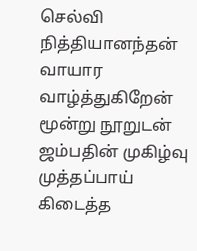செல்வி நித்தியானந்தன் வாயார வாழ்த்துகிறேன் மூன்று நூறுடன் ஜம்பதின் முகிழ்வு முத்தப்பாய் கிடைத்த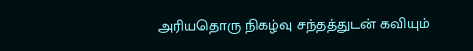அரியதொரு நிகழ்வு சந்தத்துடன் கவியும்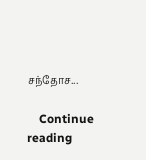சந்தோச...

    Continue reading